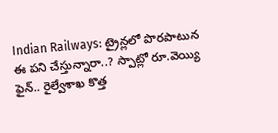Indian Railways: ట్రైన్లలో పొరపాటున ఈ పని చేస్తున్నారా..? స్పాట్లో రూ.వెయ్యి ఫైన్.. రైల్వేశాఖ కొత్త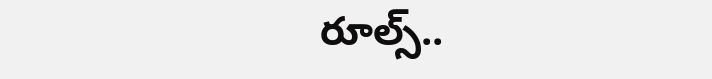రూల్స్..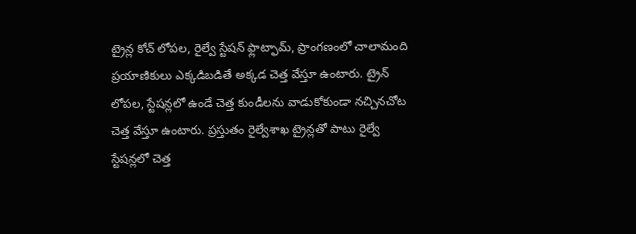ట్రైన్ల కోచ్ లోపల, రైల్వే స్టేషన్ ఫ్లాట్ఫామ్, ప్రాంగణంలో చాలామంది ప్రయాణికులు ఎక్కడిబడితే అక్కడ చెత్త వేస్తూ ఉంటారు. ట్రైన్ లోపల, స్టేషన్లలో ఉండే చెత్త కుండీలను వాడుకోకుండా నచ్చినచోట చెత్త వేస్తూ ఉంటారు. ప్రస్తుతం రైల్వేశాఖ ట్రైన్లతో పాటు రైల్వే స్టేషన్లలో చెత్త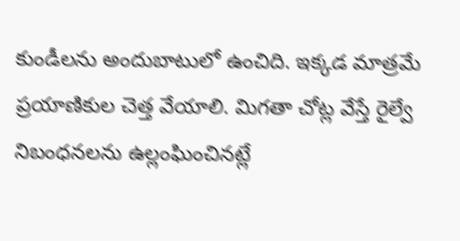కుండీలను అందుబాటులో ఉంచిది. ఇక్కడ మాత్రమే ప్రయాణికుల చెత్త వేయాలి. మిగతా చోట్ల వేస్తే రైల్వే నిబంధనలను ఉల్లంఘించినట్లే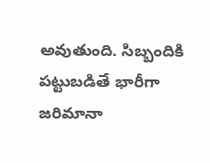అవుతుంది. సిబ్బందికి పట్టుబడితే భారీగా జరిమానా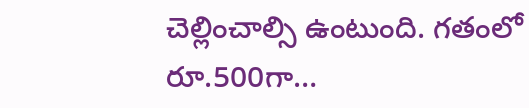చెల్లించాల్సి ఉంటుంది. గతంలో రూ.500గా…